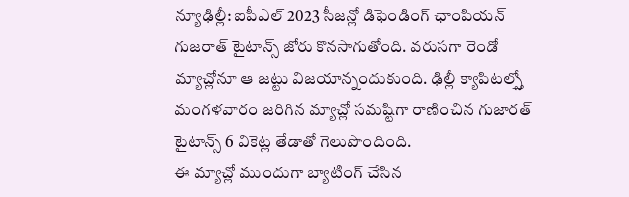న్యూఢిల్లీ: ఐపీఎల్ 2023 సీజన్లో డిఫెండింగ్ ఛాంపియన్ గుజరాత్ టైటాన్స్ జోరు కొనసాగుతోంది. వరుసగా రెండో మ్యాచ్లోనూ ఆ జట్టు విజయాన్నందుకుంది. ఢిల్లీ క్యాపిటల్స్తో మంగళవారం జరిగిన మ్యాచ్లో సమష్టిగా రాణించిన గుజారత్ టైటాన్స్ 6 వికెట్ల తేడాతో గెలుపొందింది.
ఈ మ్యాచ్లో ముందుగా బ్యాటింగ్ చేసిన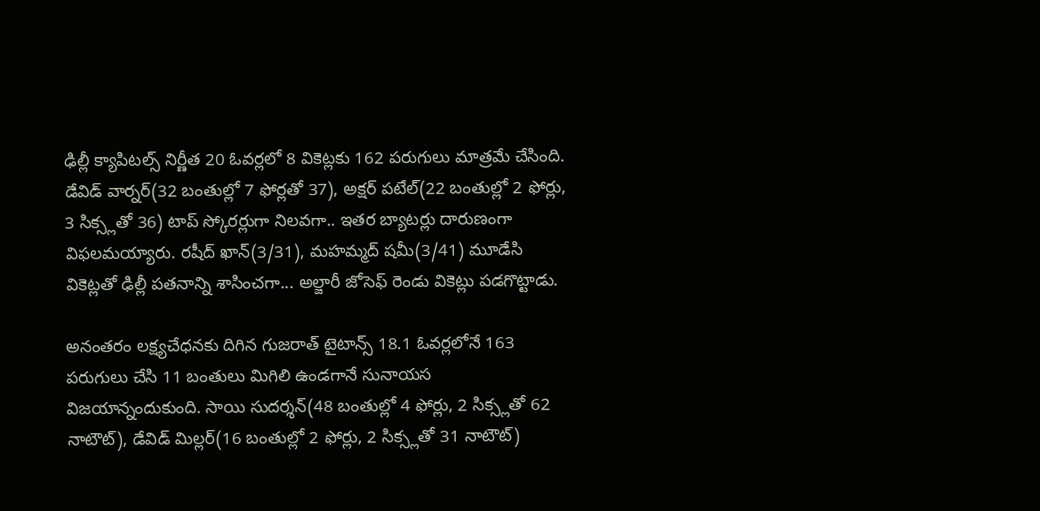ఢిల్లీ క్యాపిటల్స్ నిర్ణీత 20 ఓవర్లలో 8 వికెట్లకు 162 పరుగులు మాత్రమే చేసింది. డేవిడ్ వార్నర్(32 బంతుల్లో 7 ఫోర్లతో 37), అక్షర్ పటేల్(22 బంతుల్లో 2 ఫోర్లు, 3 సిక్స్లతో 36) టాప్ స్కోరర్లుగా నిలవగా.. ఇతర బ్యాటర్లు దారుణంగా విఫలమయ్యారు. రషీద్ ఖాన్(3/31), మహమ్మద్ షమీ(3/41) మూడేసి వికెట్లతో ఢిల్లీ పతనాన్ని శాసించగా... అల్జారీ జోసెఫ్ రెండు వికెట్లు పడగొట్టాడు.

అనంతరం లక్ష్యచేధనకు దిగిన గుజరాత్ టైటాన్స్ 18.1 ఓవర్లలోనే 163 పరుగులు చేసి 11 బంతులు మిగిలి ఉండగానే సునాయస విజయాన్నందుకుంది. సాయి సుదర్శన్(48 బంతుల్లో 4 ఫోర్లు, 2 సిక్స్లతో 62 నాటౌట్), డేవిడ్ మిల్లర్(16 బంతుల్లో 2 ఫోర్లు, 2 సిక్స్లతో 31 నాటౌట్)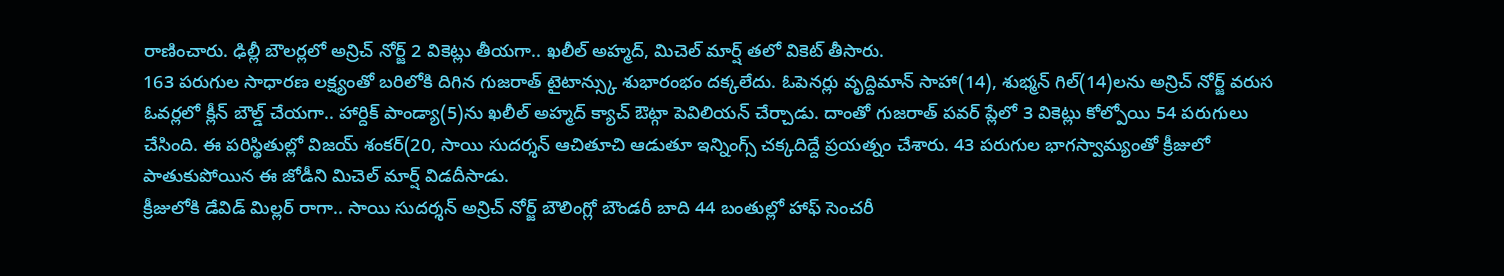రాణించారు. ఢిల్లీ బౌలర్లలో అన్రిచ్ నోర్జ్ 2 వికెట్లు తీయగా.. ఖలీల్ అహ్మద్, మిచెల్ మార్ష్ తలో వికెట్ తీసారు.
163 పరుగుల సాధారణ లక్ష్యంతో బరిలోకి దిగిన గుజరాత్ టైటాన్స్కు శుభారంభం దక్కలేదు. ఓపెనర్లు వృద్దిమాన్ సాహా(14), శుభ్మన్ గిల్(14)లను అన్రిచ్ నోర్జ్ వరుస ఓవర్లలో క్లీన్ బౌల్డ్ చేయగా.. హార్దిక్ పాండ్యా(5)ను ఖలీల్ అహ్మద్ క్యాచ్ ఔట్గా పెవిలియన్ చేర్చాడు. దాంతో గుజరాత్ పవర్ ప్లేలో 3 వికెట్లు కోల్పోయి 54 పరుగులు చేసింది. ఈ పరిస్థితుల్లో విజయ్ శంకర్(20, సాయి సుదర్శన్ ఆచితూచి ఆడుతూ ఇన్నింగ్స్ చక్కదిద్దే ప్రయత్నం చేశారు. 43 పరుగుల భాగస్వామ్యంతో క్రీజులో పాతుకుపోయిన ఈ జోడీని మిచెల్ మార్ష్ విడదీసాడు.
క్రీజులోకి డేవిడ్ మిల్లర్ రాగా.. సాయి సుదర్శన్ అన్రిచ్ నోర్జ్ బౌలింగ్లో బౌండరీ బాది 44 బంతుల్లో హాఫ్ సెంచరీ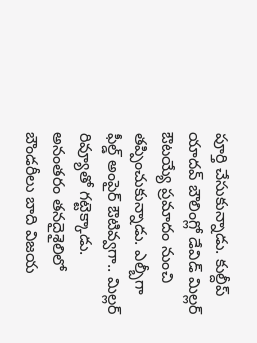పూర్తి చేసుకున్నాడు. కుల్దీప్ యాదవ్ బౌలింగ్లో డేవిడ్ మిల్లర్ ఔటయ్యే ప్రమాదం నుంచి తప్పించుకున్నాడు. ఎల్బీగా ఫీల్డ్ అంపైర్ ఔటివ్వగా.. మిల్లర్ రివ్యూతో గట్టెక్కాడు. అనంతరం తనదైశైలిలో బౌండరీలు బాది విజయ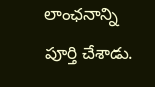లాంఛనాన్ని పూర్తి చేశాడు.